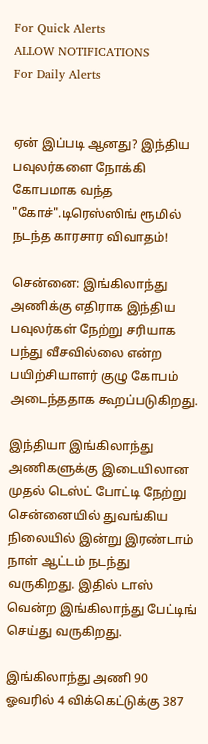For Quick Alerts
ALLOW NOTIFICATIONS
For Daily Alerts


ஏன் இப்படி ஆனது? இந்திய பவுலர்களை நோக்கி கோபமாக வந்த "கோச்".டிரெஸ்ஸிங் ரூமில் நடந்த காரசார விவாதம்!

சென்னை: இங்கிலாந்து அணிக்கு எதிராக இந்திய பவுலர்கள் நேற்று சரியாக பந்து வீசவில்லை என்ற பயிற்சியாளர் குழு கோபம் அடைந்ததாக கூறப்படுகிறது.

இந்தியா இங்கிலாந்து அணிகளுக்கு இடையிலான முதல் டெஸ்ட் போட்டி நேற்று சென்னையில் துவங்கிய நிலையில் இன்று இரண்டாம் நாள் ஆட்டம் நடந்து வருகிறது. இதில் டாஸ் வென்ற இங்கிலாந்து பேட்டிங் செய்து வருகிறது.

இங்கிலாந்து அணி 90 ஓவரில் 4 விக்கெட்டுக்கு 387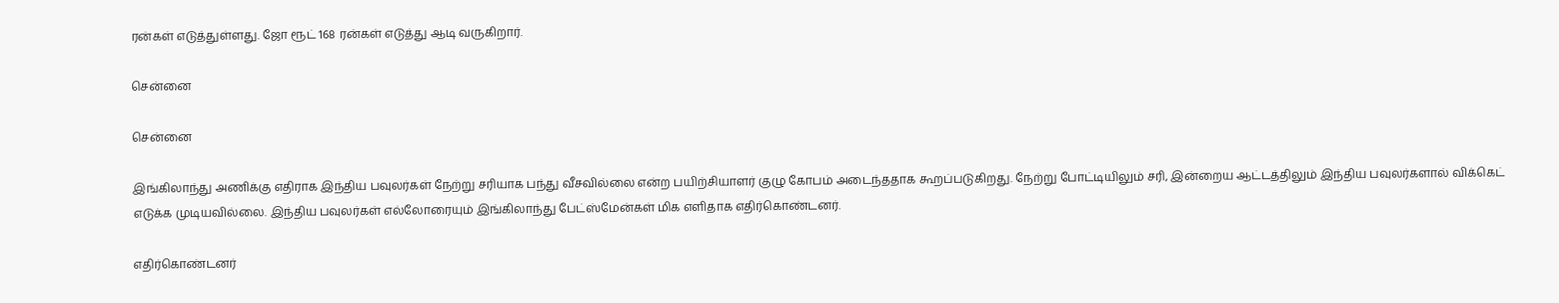ரன்கள் எடுத்துள்ளது. ஜோ ரூட் 168 ரன்கள் எடுத்து ஆடி வருகிறார்.

சென்னை

சென்னை

இங்கிலாந்து அணிக்கு எதிராக இந்திய பவுலர்கள் நேற்று சரியாக பந்து வீசவில்லை என்ற பயிற்சியாளர் குழு கோபம் அடைந்ததாக கூறப்படுகிறது. நேற்று போட்டியிலும் சரி, இன்றைய ஆட்டத்திலும் இந்திய பவுலர்களால் விக்கெட் எடுக்க முடியவில்லை. இந்திய பவுலர்கள் எல்லோரையும் இங்கிலாந்து பேட்ஸ்மேன்கள் மிக எளிதாக எதிர்கொண்டனர்.

எதிர்கொண்டனர்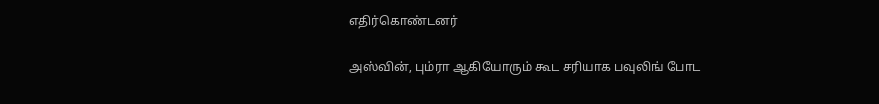எதிர்கொண்டனர்

அஸ்வின், பும்ரா ஆகியோரும் கூட சரியாக பவுலிங் போட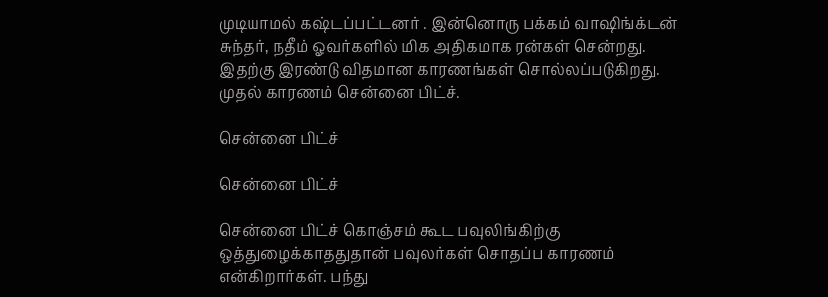முடியாமல் கஷ்டப்பட்டனர் . இன்னொரு பக்கம் வாஷிங்க்டன் சுந்தர், நதீம் ஓவர்களில் மிக அதிகமாக ரன்கள் சென்றது. இதற்கு இரண்டு விதமான காரணங்கள் சொல்லப்படுகிறது. முதல் காரணம் சென்னை பிட்ச்.

சென்னை பிட்ச்

சென்னை பிட்ச்

சென்னை பிட்ச் கொஞ்சம் கூட பவுலிங்கிற்கு ஒத்துழைக்காததுதான் பவுலர்கள் சொதப்ப காரணம் என்கிறார்கள். பந்து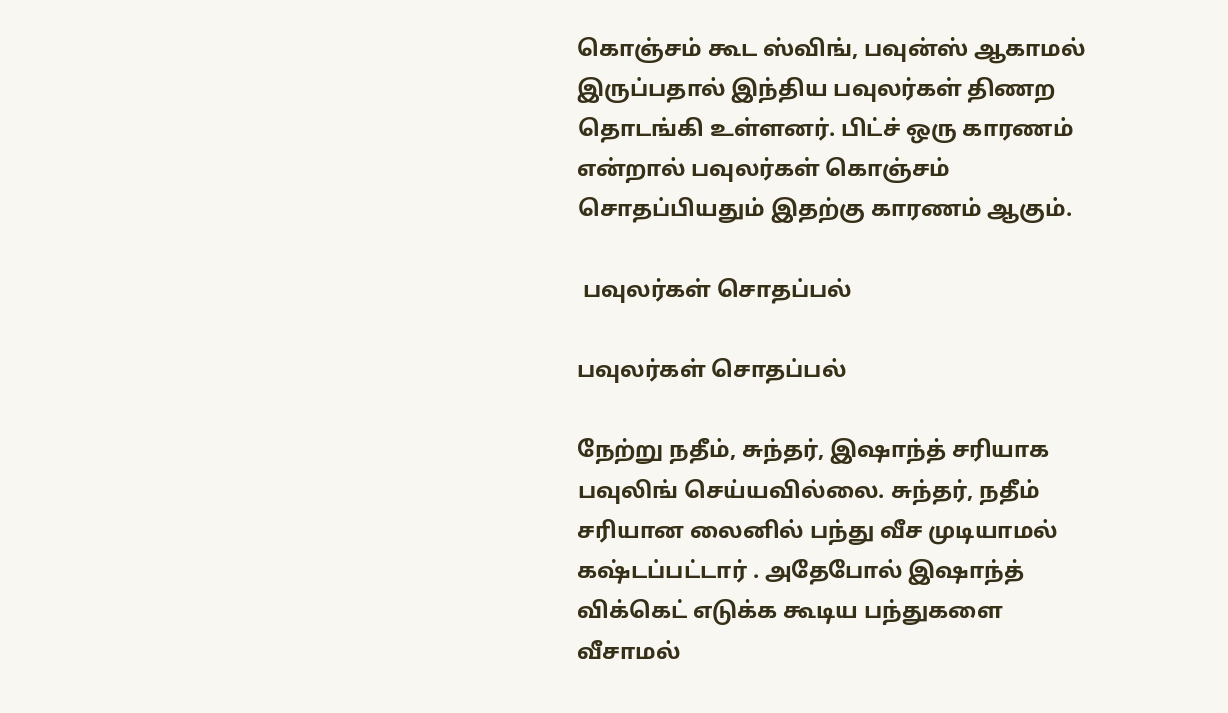கொஞ்சம் கூட ஸ்விங், பவுன்ஸ் ஆகாமல் இருப்பதால் இந்திய பவுலர்கள் திணற தொடங்கி உள்ளனர். பிட்ச் ஒரு காரணம் என்றால் பவுலர்கள் கொஞ்சம் சொதப்பியதும் இதற்கு காரணம் ஆகும்.

 பவுலர்கள் சொதப்பல்

பவுலர்கள் சொதப்பல்

நேற்று நதீம், சுந்தர், இஷாந்த் சரியாக பவுலிங் செய்யவில்லை. சுந்தர், நதீம் சரியான லைனில் பந்து வீச முடியாமல் கஷ்டப்பட்டார் . அதேபோல் இஷாந்த் விக்கெட் எடுக்க கூடிய பந்துகளை வீசாமல்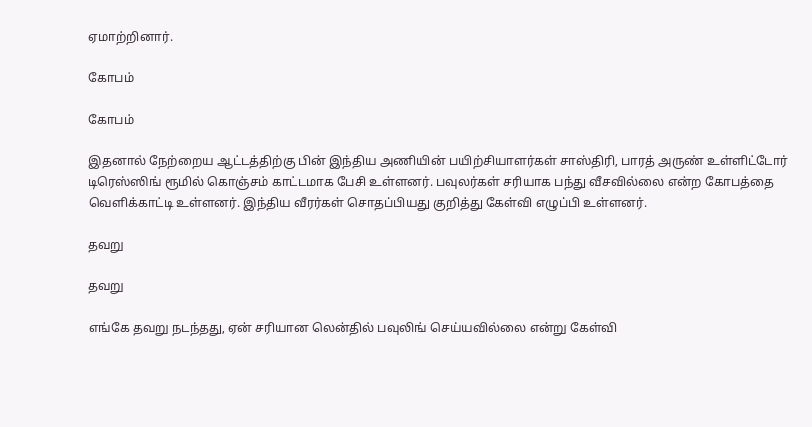ஏமாற்றினார்.

கோபம்

கோபம்

இதனால் நேற்றைய ஆட்டத்திற்கு பின் இந்திய அணியின் பயிற்சியாளர்கள் சாஸ்திரி, பாரத் அருண் உள்ளிட்டோர் டிரெஸ்ஸிங் ரூமில் கொஞ்சம் காட்டமாக பேசி உள்ளனர். பவுலர்கள் சரியாக பந்து வீசவில்லை என்ற கோபத்தை வெளிக்காட்டி உள்ளனர். இந்திய வீரர்கள் சொதப்பியது குறித்து கேள்வி எழுப்பி உள்ளனர்.

தவறு

தவறு

எங்கே தவறு நடந்தது, ஏன் சரியான லென்தில் பவுலிங் செய்யவில்லை என்று கேள்வி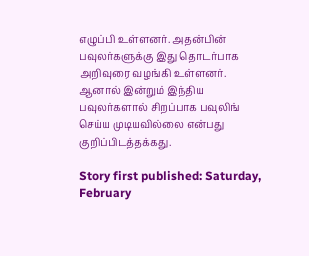எழுப்பி உள்ளனர். அதன்பின் பவுலர்களுக்கு இது தொடர்பாக அறிவுரை வழங்கி உள்ளனர். ஆனால் இன்றும் இந்திய பவுலர்களால் சிறப்பாக பவுலிங் செய்ய முடியவில்லை என்பது குறிப்பிடத்தக்கது.

Story first published: Saturday, February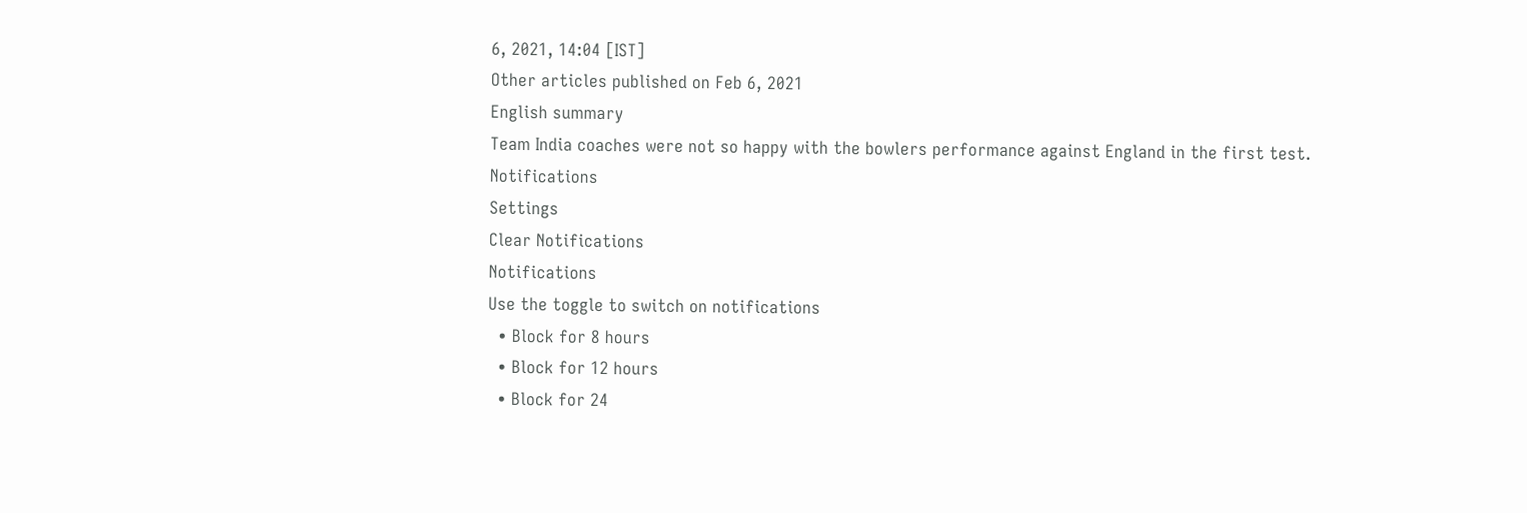6, 2021, 14:04 [IST]
Other articles published on Feb 6, 2021
English summary
Team India coaches were not so happy with the bowlers performance against England in the first test.
Notifications
Settings
Clear Notifications
Notifications
Use the toggle to switch on notifications
  • Block for 8 hours
  • Block for 12 hours
  • Block for 24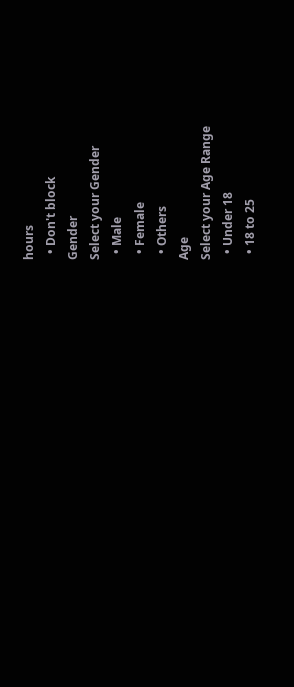hours
  • Don't block
Gender
Select your Gender
  • Male
  • Female
  • Others
Age
Select your Age Range
  • Under 18
  • 18 to 25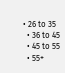• 26 to 35
  • 36 to 45
  • 45 to 55
  • 55+